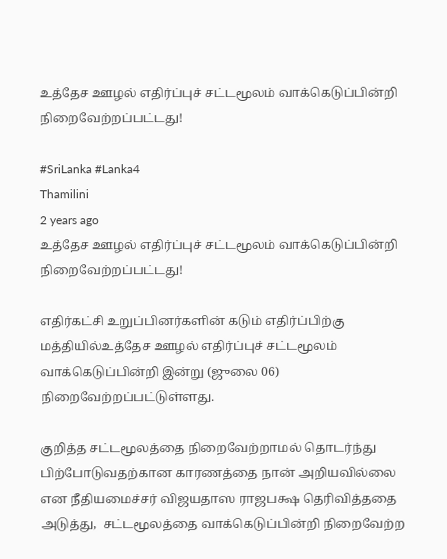உத்தேச ஊழல் எதிர்ப்புச் சட்டமூலம் வாக்கெடுப்பின்றி நிறைவேற்றப்பட்டது!

#SriLanka #Lanka4
Thamilini
2 years ago
உத்தேச ஊழல் எதிர்ப்புச் சட்டமூலம் வாக்கெடுப்பின்றி நிறைவேற்றப்பட்டது!

எதிர்கட்சி உறுப்பினர்களின் கடும் எதிர்ப்பிற்கு மத்தியில்உத்தேச ஊழல் எதிர்ப்புச் சட்டமூலம் வாக்கெடுப்பின்றி இன்று (ஜுலை 06) நிறைவேற்றப்பட்டுள்ளது.

குறித்த சட்டமூலத்தை நிறைவேற்றாமல் தொடர்ந்து பிற்போடுவதற்கான காரணத்தை நான் அறியவில்லை என நீதியமைச்சர் விஜயதாஸ ராஜபக்ஷ தெரிவித்ததை அடுத்து,  சட்டமூலத்தை வாக்கெடுப்பின்றி நிறைவேற்ற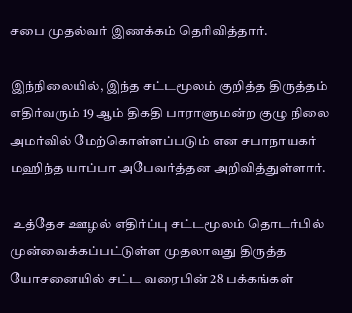சபை முதல்வர் இணக்கம் தெரிவித்தார்.

இந்நிலையில், இந்த சட்டமூலம் குறித்த திருத்தம் எதிர்வரும் 19 ஆம் திகதி பாராளுமன்ற குழு நிலை அமர்வில் மேற்கொள்ளப்படும் என சபாநாயகர் மஹிந்த யாப்பா அபேவர்த்தன அறிவித்துள்ளார்.

 உத்தேச ஊழல் எதிர்ப்பு சட்டமூலம் தொடர்பில் முன்வைக்கப்பட்டுள்ள முதலாவது திருத்த யோசனையில் சட்ட வரைபின் 28 பக்கங்கள்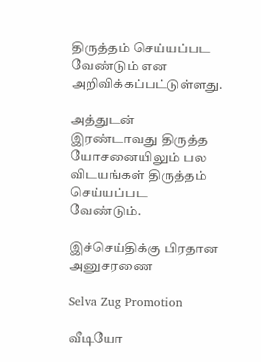திருத்தம் செய்யப்பட வேண்டும் என அறிவிக்கப்பட்டுள்ளது.

அத்துடன்  இரண்டாவது திருத்த யோசனையிலும் பல விடயங்கள் திருத்தம் செய்யப்பட வேண்டும்.

இச்செய்திக்கு பிரதான அனுசரணை

Selva Zug Promotion

வீடியோ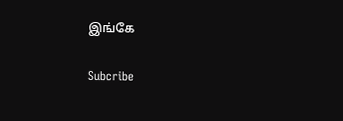இங்கே

Subcribe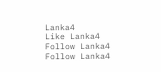Lanka4
Like Lanka4
Follow Lanka4
Follow Lanka4